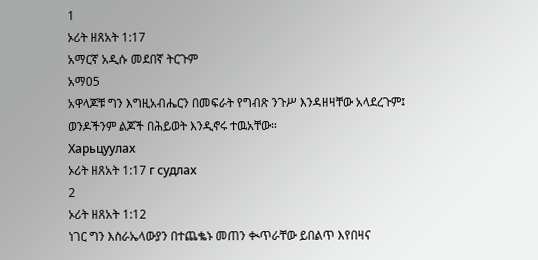1
ኦሪት ዘጸአት 1:17
አማርኛ አዲሱ መደበኛ ትርጉም
አማ05
አዋላጆቹ ግን እግዚአብሔርን በመፍራት የግብጽ ንጉሥ እንዳዘዛቸው አላደረጉም፤ ወንዶችንም ልጆች በሕይወት እንዲኖሩ ተዉአቸው።
Харьцуулах
ኦሪት ዘጸአት 1:17 г судлах
2
ኦሪት ዘጸአት 1:12
ነገር ግን እስራኤላውያን በተጨቈኑ መጠን ቊጥራቸው ይበልጥ እየበዛና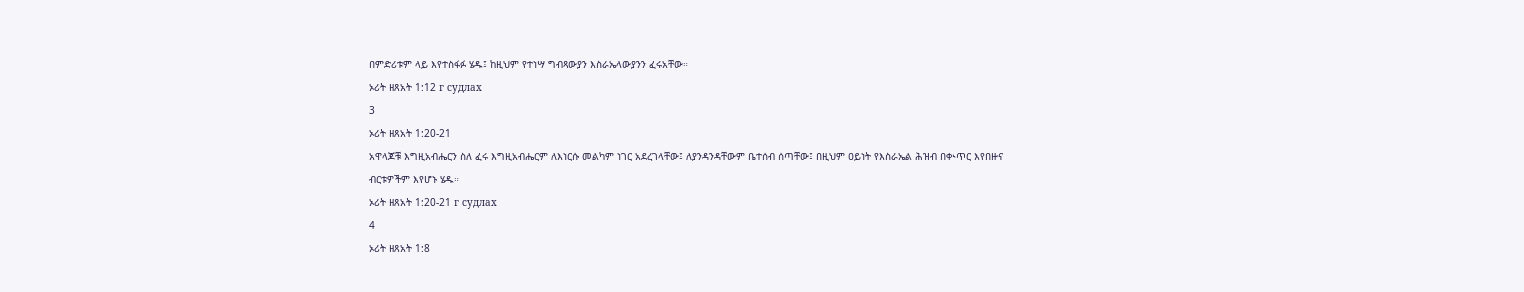በምድሪቱም ላይ እየተስፋፉ ሄዱ፤ ከዚህም የተነሣ ግብጻውያን እስራኤላውያንን ፈሩአቸው።
ኦሪት ዘጸአት 1:12 г судлах
3
ኦሪት ዘጸአት 1:20-21
አዋላጆቹ እግዚአብሔርን ስለ ፈሩ እግዚአብሔርም ለእነርሱ መልካም ነገር አደረገላቸው፤ ለያንዳንዳቸውም ቤተሰብ ሰጣቸው፤ በዚህም ዐይነት የእስራኤል ሕዝብ በቊጥር እየበዙና ብርቱዎችም እየሆኑ ሄዱ።
ኦሪት ዘጸአት 1:20-21 г судлах
4
ኦሪት ዘጸአት 1:8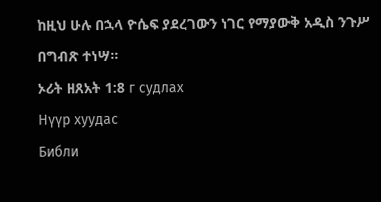ከዚህ ሁሉ በኋላ ዮሴፍ ያደረገውን ነገር የማያውቅ አዲስ ንጉሥ በግብጽ ተነሣ።
ኦሪት ዘጸአት 1:8 г судлах
Нүүр хуудас
Библи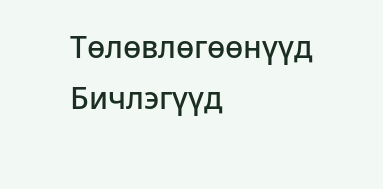Тѳлѳвлѳгѳѳнүүд
Бичлэгүүд